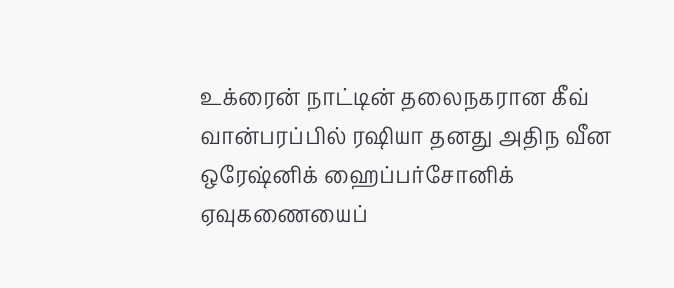உக்ரைன் நாட்டின் தலைநகரான கீவ் வான்பரப்பில் ரஷியா தனது அதிந வீன ஒரேஷ்னிக் ஹைப்பர்சோனிக் ஏவுகணையைப்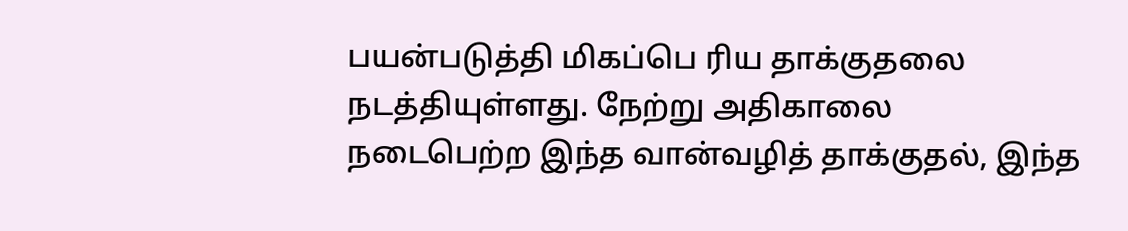பயன்படுத்தி மிகப்பெ ரிய தாக்குதலை நடத்தியுள்ளது. நேற்று அதிகாலை நடைபெற்ற இந்த வான்வழித் தாக்குதல், இந்த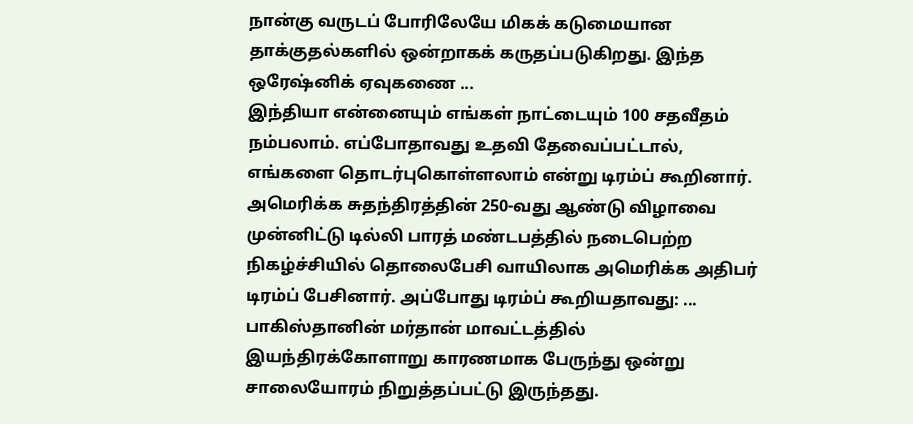நான்கு வருடப் போரிலேயே மிகக் கடுமையான தாக்குதல்களில் ஒன்றாகக் கருதப்படுகிறது. இந்த ஒரேஷ்னிக் ஏவுகணை ...
இந்தியா என்னையும் எங்கள் நாட்டையும் 100 சதவீதம் நம்பலாம். எப்போதாவது உதவி தேவைப்பட்டால், எங்களை தொடர்புகொள்ளலாம் என்று டிரம்ப் கூறினார். அமெரிக்க சுதந்திரத்தின் 250-வது ஆண்டு விழாவை முன்னிட்டு டில்லி பாரத் மண்டபத்தில் நடைபெற்ற நிகழ்ச்சியில் தொலைபேசி வாயிலாக அமெரிக்க அதிபர் டிரம்ப் பேசினார். அப்போது டிரம்ப் கூறியதாவது: ...
பாகிஸ்தானின் மர்தான் மாவட்டத்தில் இயந்திரக்கோளாறு காரணமாக பேருந்து ஒன்று சாலையோரம் நிறுத்தப்பட்டு இருந்தது.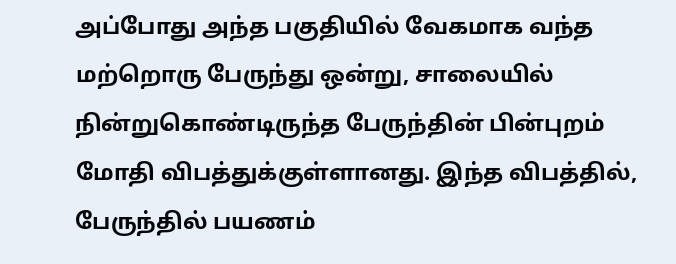அப்போது அந்த பகுதியில் வேகமாக வந்த மற்றொரு பேருந்து ஒன்று, சாலையில் நின்றுகொண்டிருந்த பேருந்தின் பின்புறம் மோதி விபத்துக்குள்ளானது. இந்த விபத்தில், பேருந்தில் பயணம்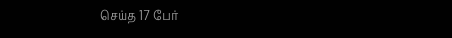செய்த 17 பேர்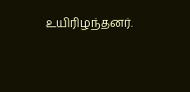உயிரிழந்தனர்.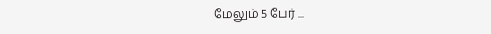மேலும் 5 பேர் ...